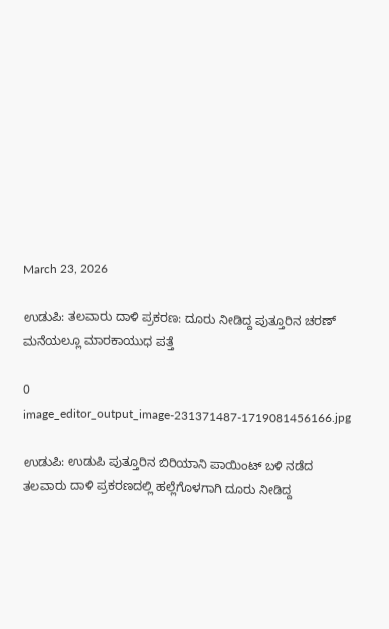March 23, 2026

ಉಡುಪಿ: ತಲವಾರು ದಾಳಿ ಪ್ರಕರಣ: ದೂರು ನೀಡಿದ್ದ ಪುತ್ತೂರಿನ ಚರಣ್‌ ಮನೆಯಲ್ಲೂ ಮಾರಕಾಯುಧ ಪತ್ತೆ

0
image_editor_output_image-231371487-1719081456166.jpg

ಉಡುಪಿ: ಉಡುಪಿ ಪುತ್ತೂರಿನ ಬಿರಿಯಾನಿ ಪಾಯಿಂಟ್‌ ಬಳಿ ನಡೆದ ತಲವಾರು ದಾಳಿ ಪ್ರಕರಣದಲ್ಲಿ ಹಲ್ಲೆಗೊಳಗಾಗಿ ದೂರು ನೀಡಿದ್ದ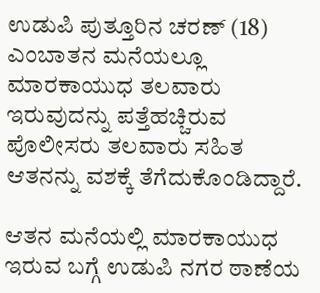ಉಡುಪಿ ಪುತ್ತೂರಿನ ಚರಣ್‌ (18) ಎಂಬಾತನ ಮನೆಯಲ್ಲೂ ಮಾರಕಾಯುಧ ತಲವಾರು ಇರುವುದನ್ನು ಪತ್ತೆಹಚ್ಚಿರುವ ಪೊಲೀಸರು ತಲವಾರು ಸಹಿತ ಆತನನ್ನು ವಶಕ್ಕೆ ತೆಗೆದುಕೊಂಡಿದ್ದಾರೆ.

ಆತನ ಮನೆಯಲ್ಲಿ ಮಾರಕಾಯುಧ ಇರುವ ಬಗ್ಗೆ ಉಡುಪಿ ನಗರ ಠಾಣೆಯ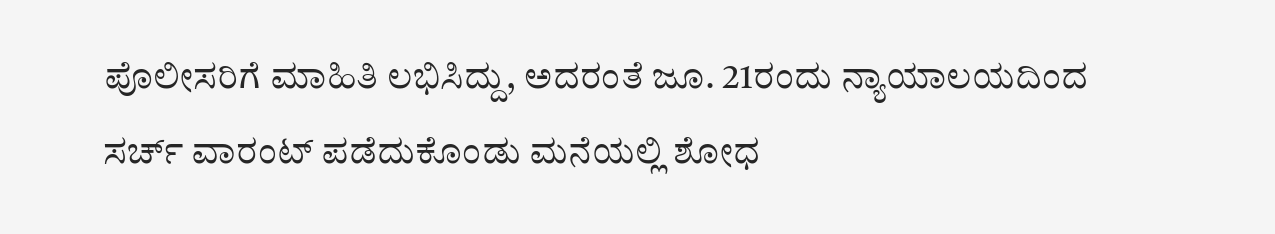ಪೊಲೀಸರಿಗೆ ಮಾಹಿತಿ ಲಭಿಸಿದ್ದು, ಅದರಂತೆ ಜೂ. 21ರಂದು ನ್ಯಾಯಾಲಯದಿಂದ ಸರ್ಚ್‌ ವಾರಂಟ್‌ ಪಡೆದುಕೊಂಡು ಮನೆಯಲ್ಲಿ ಶೋಧ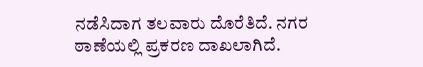ನಡೆಸಿದಾಗ ತಲವಾರು ದೊರೆತಿದೆ. ನಗರ ಠಾಣೆಯಲ್ಲಿ ಪ್ರಕರಣ ದಾಖಲಾಗಿದೆ.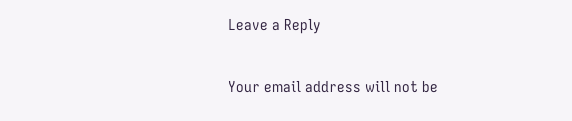Leave a Reply

Your email address will not be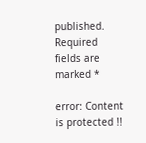published. Required fields are marked *

error: Content is protected !!